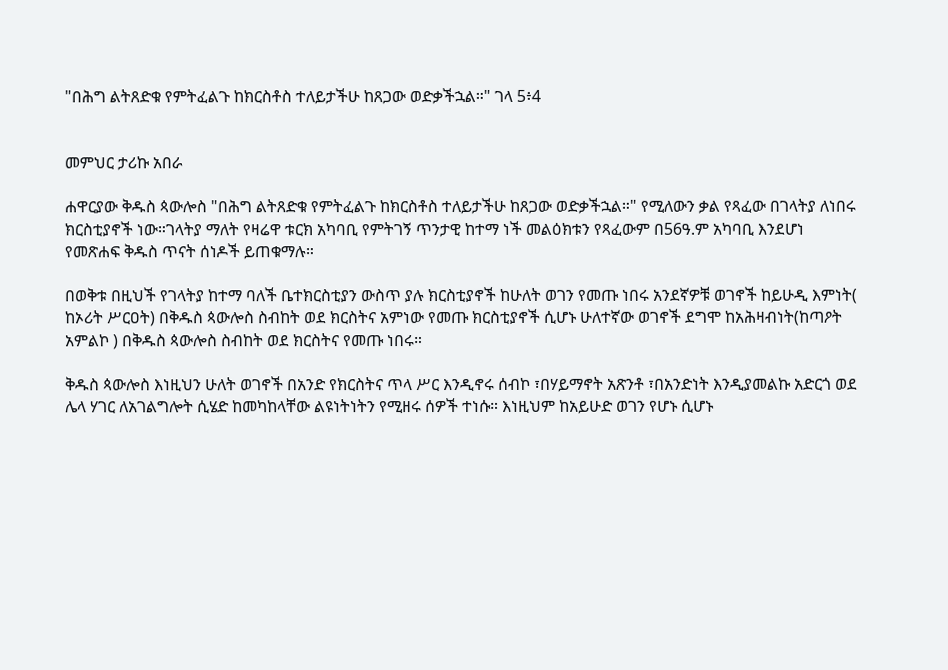"በሕግ ልትጸድቁ የምትፈልጉ ከክርስቶስ ተለይታችሁ ከጸጋው ወድቃችኋል።" ገላ 5፥4


መምህር ታሪኩ አበራ

ሐዋርያው ቅዱስ ጳውሎስ "በሕግ ልትጸድቁ የምትፈልጉ ከክርስቶስ ተለይታችሁ ከጸጋው ወድቃችኋል።" የሚለውን ቃል የጻፈው በገላትያ ለነበሩ ክርስቲያኖች ነው።ገላትያ ማለት የዛሬዋ ቱርክ አካባቢ የምትገኝ ጥንታዊ ከተማ ነች መልዕክቱን የጻፈውም በ56ዓ.ም አካባቢ እንደሆነ የመጽሐፍ ቅዱስ ጥናት ሰነዶች ይጠቁማሉ።

በወቅቱ በዚህች የገላትያ ከተማ ባለች ቤተክርስቲያን ውስጥ ያሉ ክርስቲያኖች ከሁለት ወገን የመጡ ነበሩ አንደኛዎቹ ወገኖች ከይሁዲ እምነት( ከኦሪት ሥርዐት) በቅዱስ ጳውሎስ ስብከት ወደ ክርስትና አምነው የመጡ ክርስቲያኖች ሲሆኑ ሁለተኛው ወገኖች ደግሞ ከአሕዛብነት(ከጣዖት አምልኮ ) በቅዱስ ጳውሎስ ስብከት ወደ ክርስትና የመጡ ነበሩ።

ቅዱስ ጳውሎስ እነዚህን ሁለት ወገኖች በአንድ የክርስትና ጥላ ሥር እንዲኖሩ ሰብኮ ፣በሃይማኖት አጽንቶ ፣በአንድነት እንዲያመልኩ አድርጎ ወደ ሌላ ሃገር ለአገልግሎት ሲሄድ ከመካከላቸው ልዩነትነትን የሚዘሩ ሰዎች ተነሱ። እነዚህም ከአይሁድ ወገን የሆኑ ሲሆኑ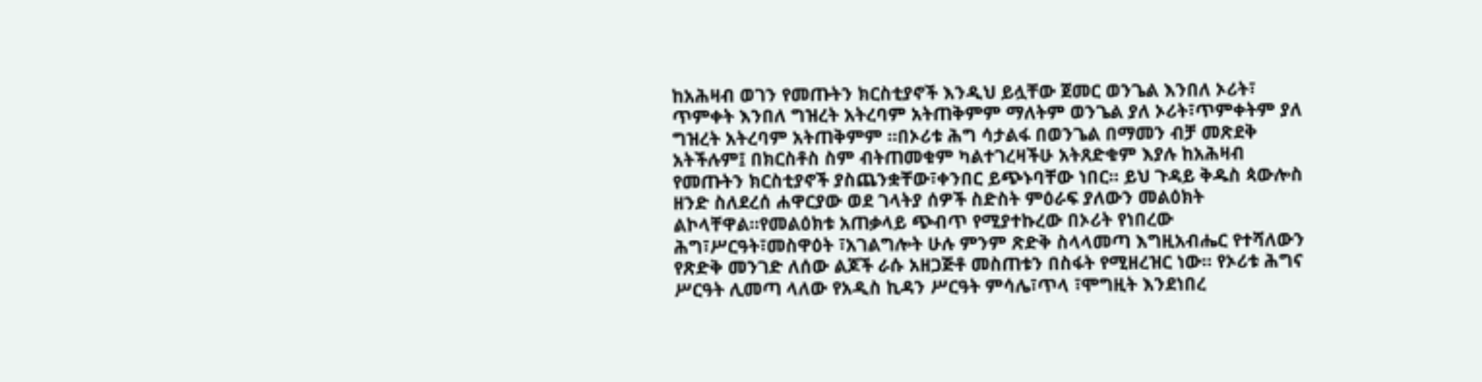ከአሕዛብ ወገን የመጡትን ክርስቲያኖች እንዲህ ይሏቸው ጀመር ወንጌል እንበለ ኦሪት፣ ጥምቀት እንበለ ግዝረት አትረባም አትጠቅምም ማለትም ወንጌል ያለ ኦሪት፣ጥምቀትም ያለ ግዝረት አትረባም አትጠቅምም ።በኦሪቱ ሕግ ሳታልፋ በወንጌል በማመን ብቻ መጽደቅ አትችሉም፤ በክርስቶስ ስም ብትጠመቁም ካልተገረዛችሁ አትጸድቁም እያሉ ከአሕዛብ የመጡትን ክርስቲያኖች ያስጨንቋቸው፣ቀንበር ይጭኑባቸው ነበር። ይህ ጉዳይ ቅዱስ ጳውሎስ ዘንድ ስለደረሰ ሐዋርያው ወደ ገላትያ ሰዎች ስድስት ምዕራፍ ያለውን መልዕክት ልኮላቸዋል።የመልዕክቱ አጠቃላይ ጭብጥ የሚያተኩረው በኦሪት የነበረው ሕግ፣ሥርዓት፣መስዋዕት ፣አገልግሎት ሁሉ ምንም ጽድቅ ስላላመጣ እግዚአብሔር የተሻለውን የጽድቅ መንገድ ለሰው ልጆች ራሱ አዘጋጅቶ መስጠቱን በስፋት የሚዘረዝር ነው። የኦሪቱ ሕግና ሥርዓት ሊመጣ ላለው የአዲስ ኪዳን ሥርዓት ምሳሌ፣ጥላ ፣ሞግዚት እንደነበረ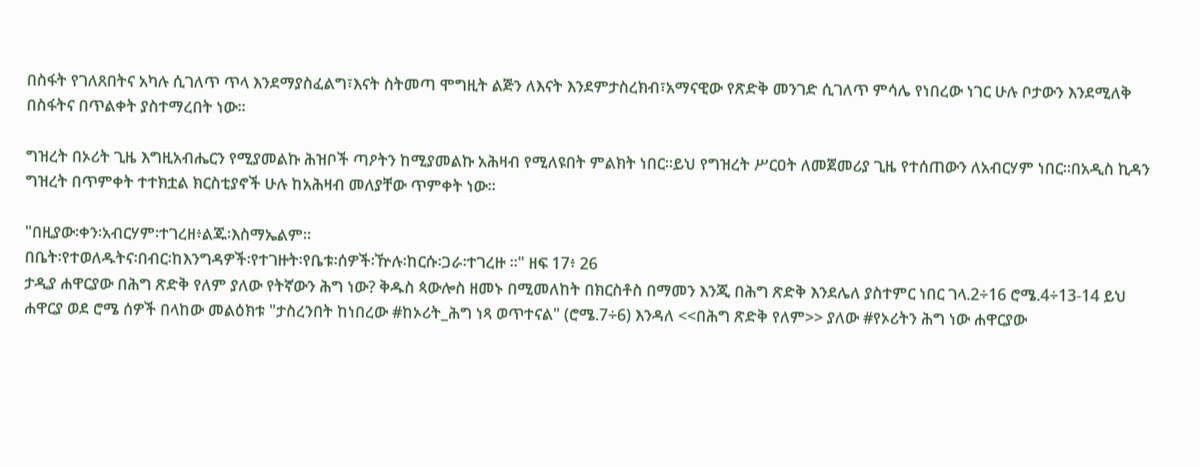በስፋት የገለጸበትና አካሉ ሲገለጥ ጥላ እንደማያስፈልግ፣እናት ስትመጣ ሞግዚት ልጅን ለእናት እንደምታስረክብ፣አማናዊው የጽድቅ መንገድ ሲገለጥ ምሳሌ የነበረው ነገር ሁሉ ቦታውን እንደሚለቅ በስፋትና በጥልቀት ያስተማረበት ነው።

ግዝረት በኦሪት ጊዜ እግዚአብሔርን የሚያመልኩ ሕዝቦች ጣዖትን ከሚያመልኩ አሕዛብ የሚለዩበት ምልክት ነበር።ይህ የግዝረት ሥርዐት ለመጀመሪያ ጊዜ የተሰጠውን ለአብርሃም ነበር።በአዲስ ኪዳን ግዝረት በጥምቀት ተተክቷል ክርስቲያኖች ሁሉ ከአሕዛብ መለያቸው ጥምቀት ነው።

"በዚያው፡ቀን፡አብርሃም፡ተገረዘ፥ልጁ፡እስማኤልም።
በቤት፡የተወለዱትና፡በብር፡ከእንግዳዎች፡የተገዙት፡የቤቱ፡ሰዎች፡ዅሉ፡ከርሱ፡ጋራ፡ተገረዙ ።" ዘፍ 17፥ 26
ታዲያ ሐዋርያው በሕግ ጽድቅ የለም ያለው የትኛውን ሕግ ነው? ቅዱስ ጳውሎስ ዘመኑ በሚመለከት በክርስቶስ በማመን እንጂ በሕግ ጽድቅ እንደሌለ ያስተምር ነበር ገላ.2÷16 ሮሜ.4÷13-14 ይህ ሐዋርያ ወደ ሮሜ ሰዎች በላከው መልዕክቱ "ታስረንበት ከነበረው #ከኦሪት_ሕግ ነጻ ወጥተናል" (ሮሜ.7÷6) እንዳለ <<በሕግ ጽድቅ የለም>> ያለው #የኦሪትን ሕግ ነው ሐዋርያው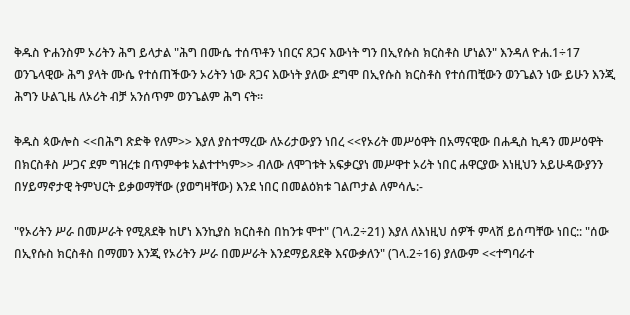ቅዱስ ዮሐንስም ኦሪትን ሕግ ይላታል "ሕግ በሙሴ ተሰጥቶን ነበርና ጸጋና እውነት ግን በኢየሱስ ክርስቶስ ሆነልን" እንዳለ ዮሐ.1÷17 ወንጌላዊው ሕግ ያላት ሙሴ የተሰጠችውን ኦሪትን ነው ጸጋና እውነት ያለው ደግሞ በኢየሱስ ክርስቶስ የተሰጠቺውን ወንጌልን ነው ይሁን እንጂ ሕግን ሁልጊዜ ለኦሪት ብቻ አንሰጥም ወንጌልም ሕግ ናት።

ቅዱስ ጳውሎስ <<በሕግ ጽድቅ የለም>> እያለ ያስተማረው ለኦሪታውያን ነበረ <<የኦሪት መሥዕዋት በአማናዊው በሐዲስ ኪዳን መሥዕዋት በክርስቶስ ሥጋና ደም ግዝረቱ በጥምቀቱ አልተተካም>> ብለው ለሞገቱት አፍቃርያነ መሥዋተ ኦሪት ነበር ሐዋርያው እነዚህን አይሁዳውያንን በሃይማኖታዊ ትምህርት ይቃወማቸው (ያወግዛቸው) እንደ ነበር በመልዕክቱ ገልጦታል ለምሳሌ:-

"የኦሪትን ሥራ በመሥራት የሚጸደቅ ከሆነ እንኪያስ ክርስቶስ በከንቱ ሞተ" (ገላ.2÷21) እያለ ለእነዚህ ሰዎች ምላሸ ይሰጣቸው ነበር:: "ሰው በኢየሱስ ክርስቶስ በማመን እንጂ የኦሪትን ሥራ በመሥራት እንደማይጸደቅ እናውቃለን" (ገላ.2÷16) ያለውም <<ተግባራተ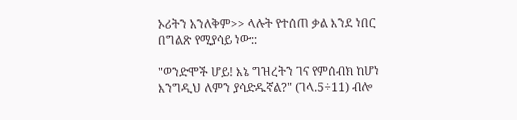ኦሪትን አንለቅም>> ላሉት የተሰጠ ቃል እንደ ነበር በግልጽ የሚያሳይ ነው::

"ወንድሞች ሆይ! እኔ ግዝረትን ገና የምሰብክ ከሆነ እንግዲህ ለምን ያሳድዱኛል?" (ገላ.5÷11) ብሎ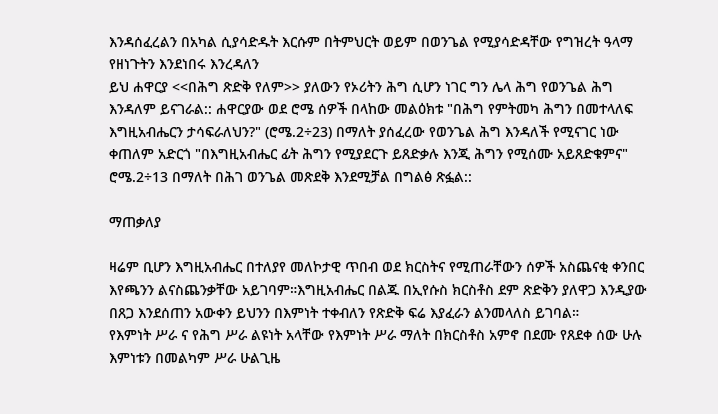እንዳሰፈረልን በአካል ሲያሳድዱት እርሱም በትምህርት ወይም በወንጌል የሚያሳድዳቸው የግዝረት ዓላማ የዘነጉትን እንደነበሩ እንረዳለን
ይህ ሐዋርያ <<በሕግ ጽድቅ የለም>> ያለውን የኦሪትን ሕግ ሲሆን ነገር ግን ሌላ ሕግ የወንጌል ሕግ እንዳለም ይናገራል:: ሐዋርያው ወደ ሮሜ ሰዎች በላከው መልዕክቱ "በሕግ የምትመካ ሕግን በመተላለፍ እግዚአብሔርን ታሳፍራለህን?" (ሮሜ.2÷23) በማለት ያሰፈረው የወንጌል ሕግ እንዳለች የሚናገር ነው ቀጠለም አድርጎ "በእግዚአብሔር ፊት ሕግን የሚያደርጉ ይጸድቃሉ እንጂ ሕግን የሚሰሙ አይጸድቁምና" ሮሜ.2÷13 በማለት በሕገ ወንጌል መጽደቅ እንደሚቻል በግልፅ ጽፏል::

ማጠቃለያ

ዛሬም ቢሆን እግዚአብሔር በተለያየ መለኮታዊ ጥበብ ወደ ክርስትና የሚጠራቸውን ሰዎች አስጨናቂ ቀንበር እየጫንን ልናስጨንቃቸው አይገባም።እግዚአብሔር በልጁ በኢየሱስ ክርስቶስ ደም ጽድቅን ያለዋጋ እንዲያው በጸጋ እንደሰጠን አውቀን ይህንን በእምነት ተቀብለን የጽድቅ ፍሬ እያፈራን ልንመላለስ ይገባል።
የእምነት ሥራ ና የሕግ ሥራ ልዩነት አላቸው የእምነት ሥራ ማለት በክርስቶስ አምኖ በደሙ የጸደቀ ሰው ሁሉ እምነቱን በመልካም ሥራ ሁልጊዜ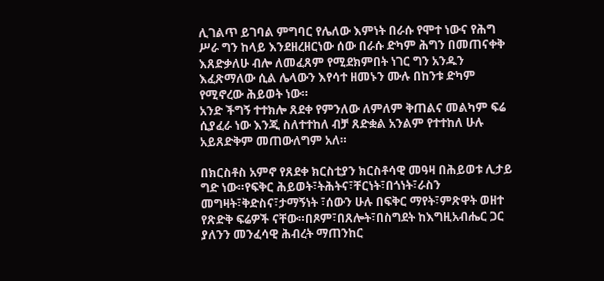ሊገልጥ ይገባል ምግባር የሌለው እምነት በራሱ የሞተ ነውና የሕግ ሥራ ግን ከላይ እንደዘረዘርነው ሰው በራሱ ድካም ሕግን በመጠናቀቅ እጸድቃለሁ ብሎ ለመፈጸም የሚደክምበት ነገር ግን አንዱን እፈጽማለው ሲል ሌላውን እየሳተ ዘመኑን ሙሉ በከንቱ ድካም የሚኖረው ሕይወት ነው።
አንድ ችግኝ ተተክሎ ጸደቀ የምንለው ለምለም ቅጠልና መልካም ፍሬ ሲያፈራ ነው እንጂ ስለተተከለ ብቻ ጸድቋል አንልም የተተከለ ሁሉ አይጸድቅም መጠውለግም አለ።

በክርስቶስ አምኖ የጸደቀ ክርስቲያን ክርስቶሳዊ መዓዛ በሕይወቱ ሊታይ ግድ ነው።የፍቅር ሕይወት፣ትሕትና፣ቸርነት፣በጎነት፣ራስን መግዛት፣ቅድስና፣ታማኝነት ፣ሰውን ሁሉ በፍቅር ማየት፣ምጽዋት ወዘተ የጽድቅ ፍሬዎች ናቸው።በጾም፣በጸሎት፣በስግደት ከእግዚአብሔር ጋር ያለንን መንፈሳዊ ሕብረት ማጠንከር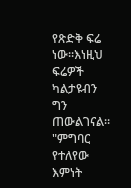የጽድቅ ፍሬ ነው።እነዚህ ፍሬዎች ካልታዩብን ግን ጠውልገናል።
"ምግባር የተለየው እምነት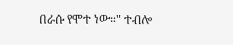በራሱ የሞተ ነው።" ተብሎ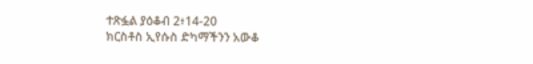ተጽፏል ያዕቆብ 2፥14-20
ክርስቶስ ኢየሱስ ድካማችንን አውቆ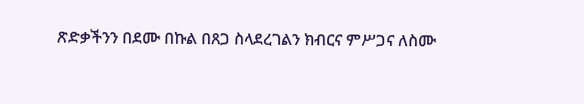ጽድቃችንን በደሙ በኩል በጸጋ ስላደረገልን ክብርና ምሥጋና ለስሙ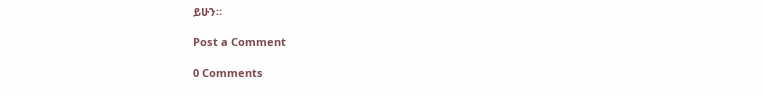ይሁን።

Post a Comment

0 Comments